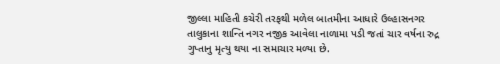જીલ્લા માહિતી કચેરી તરફથી મળેલ બાતમીના આધારે ઉલ્હાસનગર તાલુકાના શાન્તિ નગર નજીક આવેલા નાળામા પડી જતાં ચાર વર્ષના રુદ્ર ગુપ્તાનુ મૃત્યુ થયા ના સમાચાર મળ્યા છે.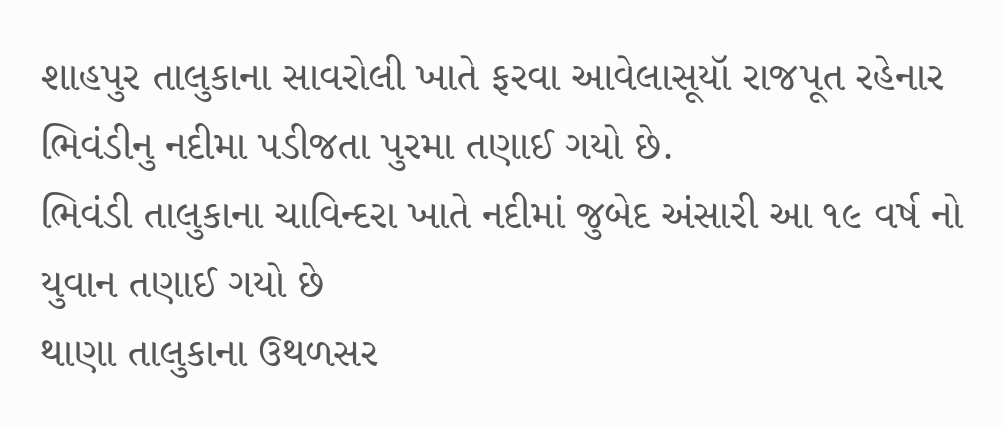શાહપુર તાલુકાના સાવરોલી ખાતે ફરવા આવેલાસૂયૉ રાજપૂત રહેનાર ભિવંડીનુ નદીમા પડીજતા પુરમા તણાઈ ગયો છે.
ભિવંડી તાલુકાના ચાવિન્દરા ખાતે નદીમાં જુબેદ અંસારી આ ૧૯ વર્ષ નો યુવાન તણાઈ ગયો છે
થાણા તાલુકાના ઉથળસર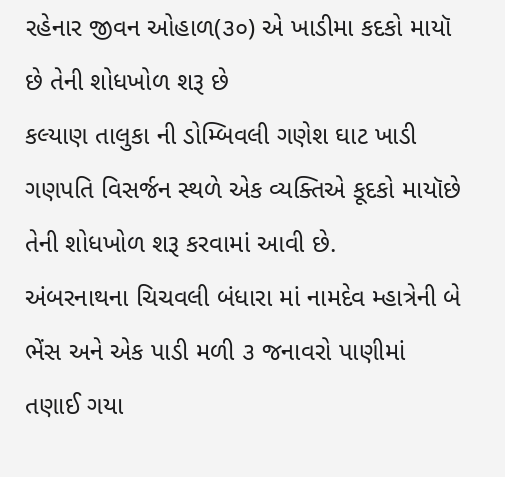રહેનાર જીવન ઓહાળ(૩૦) એ ખાડીમા કદકો માયૉ છે તેની શોધખોળ શરૂ છે
કલ્યાણ તાલુકા ની ડોમ્બિવલી ગણેશ ઘાટ ખાડી ગણપતિ વિસર્જન સ્થળે એક વ્યક્તિએ કૂદકો માયૉછે તેની શોધખોળ શરૂ કરવામાં આવી છે.
અંબરનાથના ચિચવલી બંધારા માં નામદેવ મ્હાત્રેની બે ભેંસ અને એક પાડી મળી ૩ જનાવરો પાણીમાં તણાઈ ગયા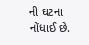ની ઘટના નોંધાઈ છે.